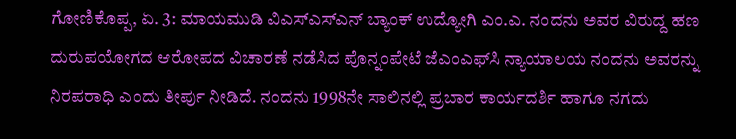ಗೋಣಿಕೊಪ್ಪ, ಏ. 3: ಮಾಯಮುಡಿ ವಿಎಸ್‍ಎಸ್‍ಎನ್ ಬ್ಯಾಂಕ್ ಉದ್ಯೋಗಿ ಎಂ.ಎ. ನಂದನು ಅವರ ವಿರುದ್ದ ಹಣ ದುರುಪಯೋಗದ ಆರೋಪದ ವಿಚಾರಣೆ ನಡೆಸಿದ ಪೊನ್ನಂಪೇಟೆ ಜೆಎಂಎಫ್‍ಸಿ ನ್ಯಾಯಾಲಯ ನಂದನು ಅವರನ್ನು ನಿರಪರಾಧಿ ಎಂದು ತೀರ್ಪು ನೀಡಿದೆ. ನಂದನು 1998ನೇ ಸಾಲಿನಲ್ಲಿ ಪ್ರಬಾರ ಕಾರ್ಯದರ್ಶಿ ಹಾಗೂ ನಗದು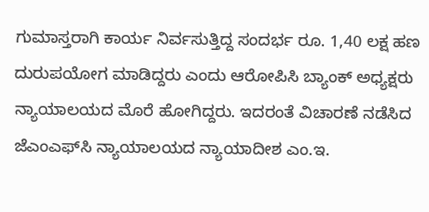ಗುಮಾಸ್ತರಾಗಿ ಕಾರ್ಯ ನಿರ್ವಸುತ್ತಿದ್ದ ಸಂದರ್ಭ ರೂ. 1,40 ಲಕ್ಷ ಹಣ ದುರುಪಯೋಗ ಮಾಡಿದ್ದರು ಎಂದು ಆರೋಪಿಸಿ ಬ್ಯಾಂಕ್ ಅಧ್ಯಕ್ಷರು ನ್ಯಾಯಾಲಯದ ಮೊರೆ ಹೋಗಿದ್ದರು. ಇದರಂತೆ ವಿಚಾರಣೆ ನಡೆಸಿದ ಜೆಎಂಎಫ್‍ಸಿ ನ್ಯಾಯಾಲಯದ ನ್ಯಾಯಾದೀಶ ಎಂ.ಇ.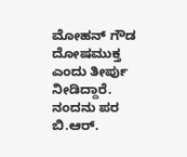ಮೋಹನ್ ಗೌಡ ದೋಷಮುಕ್ತ ಎಂದು ತೀರ್ಪು ನೀಡಿದ್ದಾರೆ. ನಂದನು ಪರ ಬಿ.ಆರ್.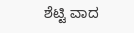ಶೆಟ್ಟಿ ವಾದ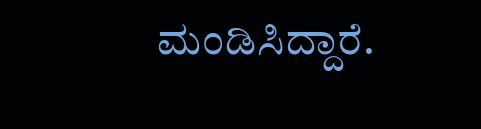ಮಂಡಿಸಿದ್ದಾರೆ.